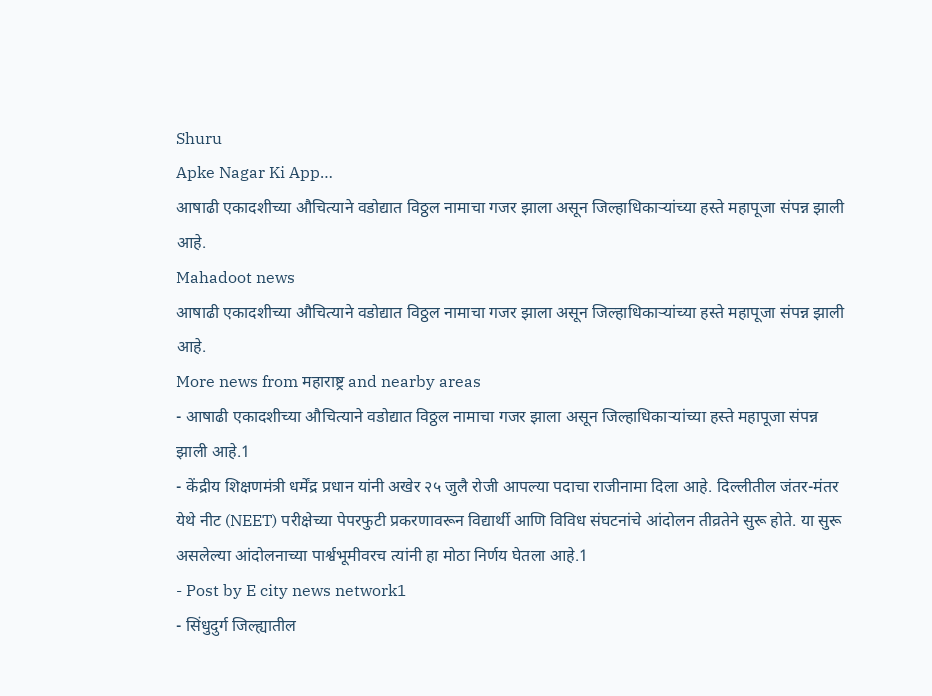Shuru
Apke Nagar Ki App…
आषाढी एकादशीच्या औचित्याने वडोद्यात विठ्ठल नामाचा गजर झाला असून जिल्हाधिकाऱ्यांच्या हस्ते महापूजा संपन्न झाली आहे.
Mahadoot news
आषाढी एकादशीच्या औचित्याने वडोद्यात विठ्ठल नामाचा गजर झाला असून जिल्हाधिकाऱ्यांच्या हस्ते महापूजा संपन्न झाली आहे.
More news from महाराष्ट्र and nearby areas
- आषाढी एकादशीच्या औचित्याने वडोद्यात विठ्ठल नामाचा गजर झाला असून जिल्हाधिकाऱ्यांच्या हस्ते महापूजा संपन्न झाली आहे.1
- केंद्रीय शिक्षणमंत्री धर्मेंद्र प्रधान यांनी अखेर २५ जुलै रोजी आपल्या पदाचा राजीनामा दिला आहे. दिल्लीतील जंतर-मंतर येथे नीट (NEET) परीक्षेच्या पेपरफुटी प्रकरणावरून विद्यार्थी आणि विविध संघटनांचे आंदोलन तीव्रतेने सुरू होते. या सुरू असलेल्या आंदोलनाच्या पार्श्वभूमीवरच त्यांनी हा मोठा निर्णय घेतला आहे.1
- Post by E city news network1
- सिंधुदुर्ग जिल्ह्यातील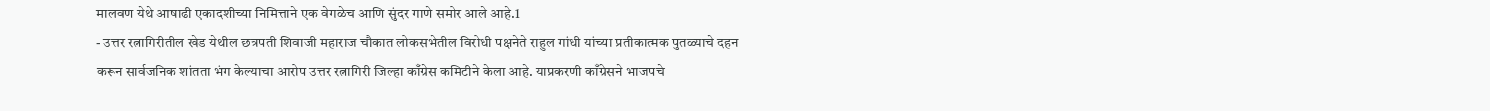मालवण येथे आषाढी एकादशीच्या निमित्ताने एक वेगळेच आणि सुंदर गाणे समोर आले आहे.1
- उत्तर रत्नागिरीतील खेड येथील छत्रपती शिवाजी महाराज चौकात लोकसभेतील विरोधी पक्षनेते राहुल गांधी यांच्या प्रतीकात्मक पुतळ्याचे दहन करून सार्वजनिक शांतता भंग केल्याचा आरोप उत्तर रत्नागिरी जिल्हा काँग्रेस कमिटीने केला आहे. याप्रकरणी काँग्रेसने भाजपचे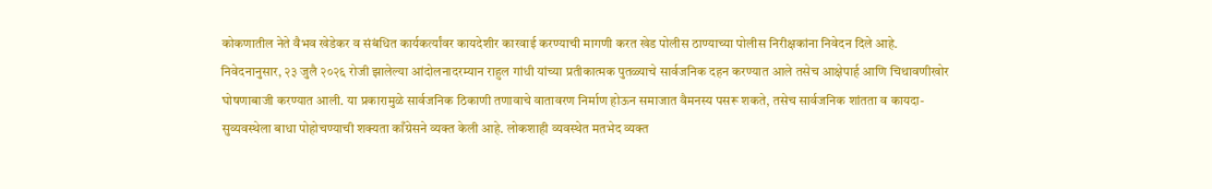कोकणातील नेते वैभव खेडेकर व संबंधित कार्यकर्त्यांवर कायदेशीर कारवाई करण्याची मागणी करत खेड पोलीस ठाण्याच्या पोलीस निरीक्षकांना निवेदन दिले आहे. निवेदनानुसार, २३ जुलै २०२६ रोजी झालेल्या आंदोलनादरम्यान राहुल गांधी यांच्या प्रतीकात्मक पुतळ्याचे सार्वजनिक दहन करण्यात आले तसेच आक्षेपार्ह आणि चिथावणीखोर घोषणाबाजी करण्यात आली. या प्रकारामुळे सार्वजनिक ठिकाणी तणावाचे वातावरण निर्माण होऊन समाजात वैमनस्य पसरू शकते, तसेच सार्वजनिक शांतता व कायदा-सुव्यवस्थेला बाधा पोहोचण्याची शक्यता काँग्रेसने व्यक्त केली आहे. लोकशाही व्यवस्थेत मतभेद व्यक्त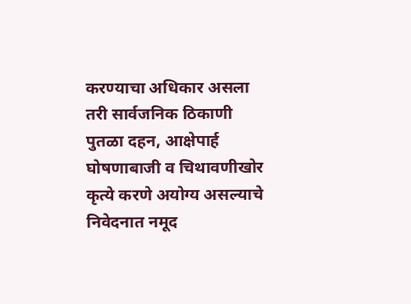करण्याचा अधिकार असला तरी सार्वजनिक ठिकाणी पुतळा दहन, आक्षेपार्ह घोषणाबाजी व चिथावणीखोर कृत्ये करणे अयोग्य असल्याचे निवेदनात नमूद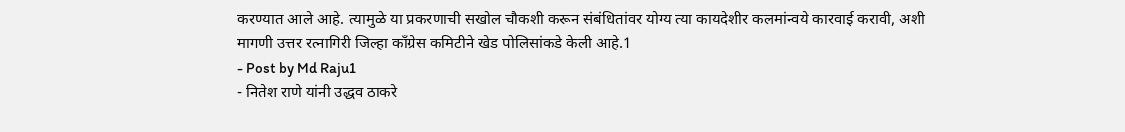करण्यात आले आहे. त्यामुळे या प्रकरणाची सखोल चौकशी करून संबंधितांवर योग्य त्या कायदेशीर कलमांन्वये कारवाई करावी, अशी मागणी उत्तर रत्नागिरी जिल्हा काँग्रेस कमिटीने खेड पोलिसांकडे केली आहे.1
- Post by Md Raju1
- नितेश राणे यांनी उद्धव ठाकरे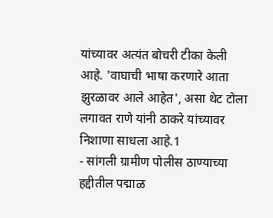यांच्यावर अत्यंत बोचरी टीका केली आहे. 'वाघाची भाषा करणारे आता झुरळावर आले आहेत', असा थेट टोला लगावत राणे यांनी ठाकरे यांच्यावर निशाणा साधला आहे.1
- सांगली ग्रामीण पोलीस ठाण्याच्या हद्दीतील पद्माळ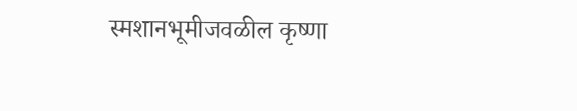स्मशानभूमीजवळील कृष्णा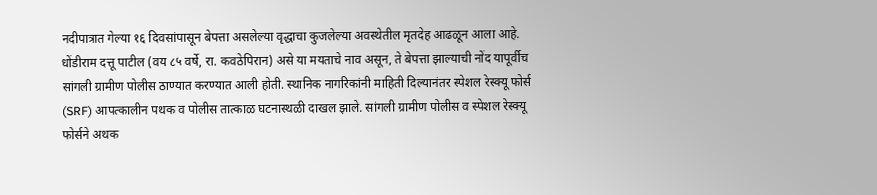नदीपात्रात गेल्या १६ दिवसांपासून बेपत्ता असलेल्या वृद्धाचा कुजलेल्या अवस्थेतील मृतदेह आढळून आला आहे. धोंडीराम दत्तू पाटील (वय ८५ वर्षे, रा. कवठेपिरान) असे या मयताचे नाव असून, ते बेपत्ता झाल्याची नोंद यापूर्वीच सांगली ग्रामीण पोलीस ठाण्यात करण्यात आली होती. स्थानिक नागरिकांनी माहिती दिल्यानंतर स्पेशल रेस्क्यू फोर्स (SRF) आपत्कालीन पथक व पोलीस तात्काळ घटनास्थळी दाखल झाले. सांगली ग्रामीण पोलीस व स्पेशल रेस्क्यू फोर्सने अथक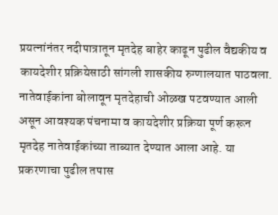प्रयत्नांनंतर नदीपात्रातून मृतदेह बाहेर काढून पुढील वैद्यकीय व कायदेशीर प्रक्रियेसाठी सांगली शासकीय रुग्णालयात पाठवला. नातेवाईकांना बोलावून मृतदेहाची ओळख पटवण्यात आली असून आवश्यक पंचनामा व कायदेशीर प्रक्रिया पूर्ण करून मृतदेह नातेवाईकांच्या ताब्यात देण्यात आला आहे. या प्रकरणाचा पुढील तपास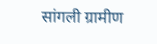सांगली ग्रामीण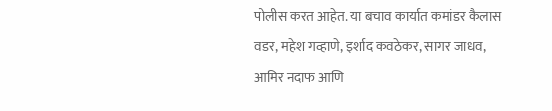पोलीस करत आहेत. या बचाव कार्यात कमांडर कैलास वडर, महेश गव्हाणे, इर्शाद कवठेकर, सागर जाधव, आमिर नदाफ आणि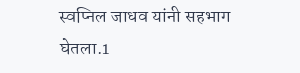स्वप्निल जाधव यांनी सहभाग घेतला.1